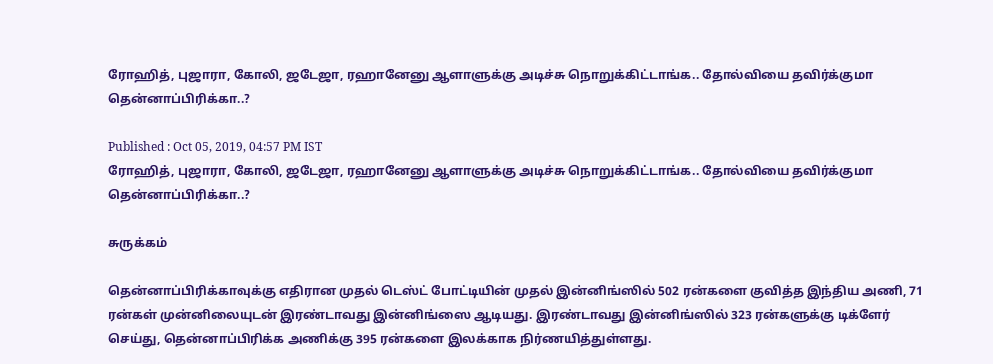ரோஹித், புஜாரா, கோலி, ஜடேஜா, ரஹானேனு ஆளாளுக்கு அடிச்சு நொறுக்கிட்டாங்க.. தோல்வியை தவிர்க்குமா தென்னாப்பிரிக்கா..?

Published : Oct 05, 2019, 04:57 PM IST
ரோஹித், புஜாரா, கோலி, ஜடேஜா, ரஹானேனு ஆளாளுக்கு அடிச்சு நொறுக்கிட்டாங்க.. தோல்வியை தவிர்க்குமா தென்னாப்பிரிக்கா..?

சுருக்கம்

தென்னாப்பிரிக்காவுக்கு எதிரான முதல் டெஸ்ட் போட்டியின் முதல் இன்னிங்ஸில் 502 ரன்களை குவித்த இந்திய அணி, 71 ரன்கள் முன்னிலையுடன் இரண்டாவது இன்னிங்ஸை ஆடியது. இரண்டாவது இன்னிங்ஸில் 323 ரன்களுக்கு டிக்ளேர் செய்து, தென்னாப்பிரிக்க அணிக்கு 395 ரன்களை இலக்காக நிர்ணயித்துள்ளது.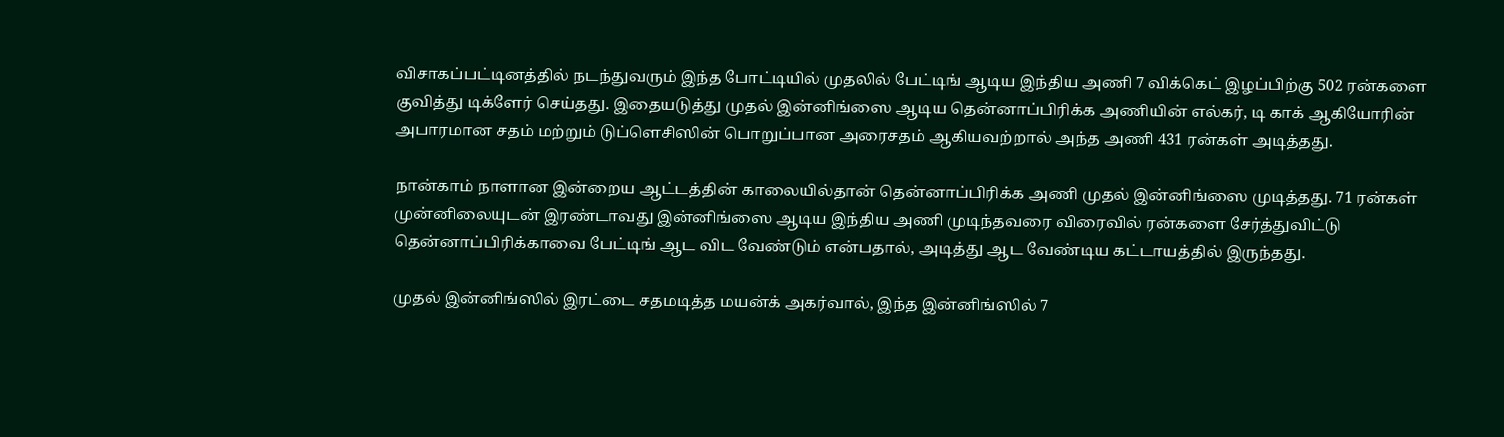விசாகப்பட்டினத்தில் நடந்துவரும் இந்த போட்டியில் முதலில் பேட்டிங் ஆடிய இந்திய அணி 7 விக்கெட் இழப்பிற்கு 502 ரன்களை குவித்து டிக்ளேர் செய்தது. இதையடுத்து முதல் இன்னிங்ஸை ஆடிய தென்னாப்பிரிக்க அணியின் எல்கர், டி காக் ஆகியோரின் அபாரமான சதம் மற்றும் டுப்ளெசிஸின் பொறுப்பான அரைசதம் ஆகியவற்றால் அந்த அணி 431 ரன்கள் அடித்தது.

நான்காம் நாளான இன்றைய ஆட்டத்தின் காலையில்தான் தென்னாப்பிரிக்க அணி முதல் இன்னிங்ஸை முடித்தது. 71 ரன்கள் முன்னிலையுடன் இரண்டாவது இன்னிங்ஸை ஆடிய இந்திய அணி முடிந்தவரை விரைவில் ரன்களை சேர்த்துவிட்டு தென்னாப்பிரிக்காவை பேட்டிங் ஆட விட வேண்டும் என்பதால், அடித்து ஆட வேண்டிய கட்டாயத்தில் இருந்தது.

முதல் இன்னிங்ஸில் இரட்டை சதமடித்த மயன்க் அகர்வால், இந்த இன்னிங்ஸில் 7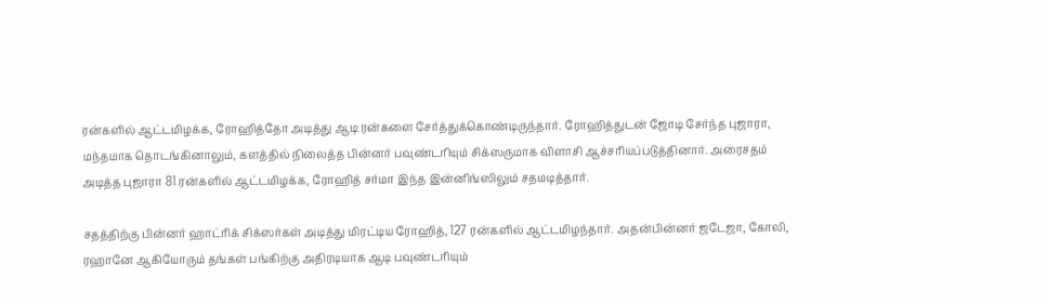ரன்களில் ஆட்டமிழக்க, ரோஹித்தோ அடித்து ஆடி ரன்களை சேர்த்துக்கொண்டிருந்தார். ரோஹித்துடன் ஜோடி சேர்ந்த புஜாரா, மந்தமாக தொடங்கினாலும், களத்தில் நிலைத்த பின்னர் பவுண்டரியும் சிக்ஸருமாக விளாசி ஆச்சரியப்படுத்தினார். அரைசதம் அடித்த புஜாரா 81 ரன்களில் ஆட்டமிழக்க, ரோஹித் சர்மா இந்த இன்னிங்ஸிலும் சதமடித்தார்.

சதத்திற்கு பின்னர் ஹாட்ரிக் சிக்ஸர்கள் அடித்து மிரட்டிய ரோஹித், 127 ரன்களில் ஆட்டமிழந்தார். அதன்பின்னர் ஜடேஜா, கோலி, ரஹானே ஆகியோரும் தங்கள் பங்கிற்கு அதிரடியாக ஆடி பவுண்டரியும்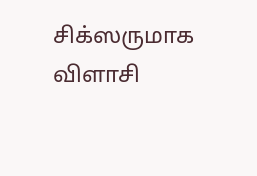சிக்ஸருமாக விளாசி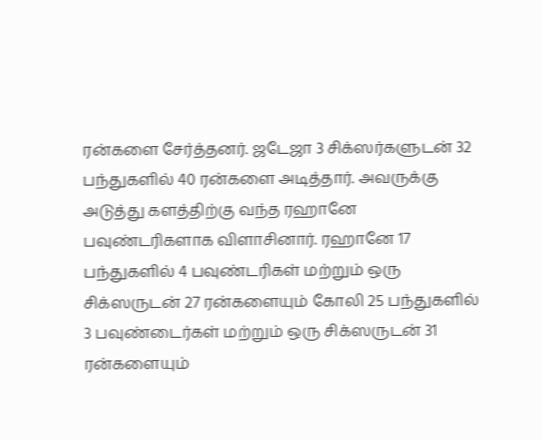ரன்களை சேர்த்தனர். ஜடேஜா 3 சிக்ஸர்களுடன் 32 பந்துகளில் 40 ரன்களை அடித்தார். அவருக்கு அடுத்து களத்திற்கு வந்த ரஹானே பவுண்டரிகளாக விளாசினார். ரஹானே 17 பந்துகளில் 4 பவுண்டரிகள் மற்றும் ஒரு சிக்ஸருடன் 27 ரன்களையும் கோலி 25 பந்துகளில் 3 பவுண்டைர்கள் மற்றும் ஒரு சிக்ஸருடன் 31 ரன்களையும்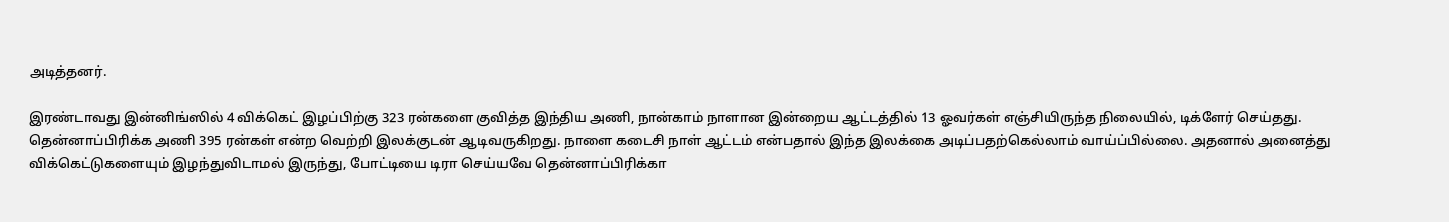அடித்தனர்.

இரண்டாவது இன்னிங்ஸில் 4 விக்கெட் இழப்பிற்கு 323 ரன்களை குவித்த இந்திய அணி, நான்காம் நாளான இன்றைய ஆட்டத்தில் 13 ஓவர்கள் எஞ்சியிருந்த நிலையில், டிக்ளேர் செய்தது. தென்னாப்பிரிக்க அணி 395 ரன்கள் என்ற வெற்றி இலக்குடன் ஆடிவருகிறது. நாளை கடைசி நாள் ஆட்டம் என்பதால் இந்த இலக்கை அடிப்பதற்கெல்லாம் வாய்ப்பில்லை. அதனால் அனைத்து விக்கெட்டுகளையும் இழந்துவிடாமல் இருந்து, போட்டியை டிரா செய்யவே தென்னாப்பிரிக்கா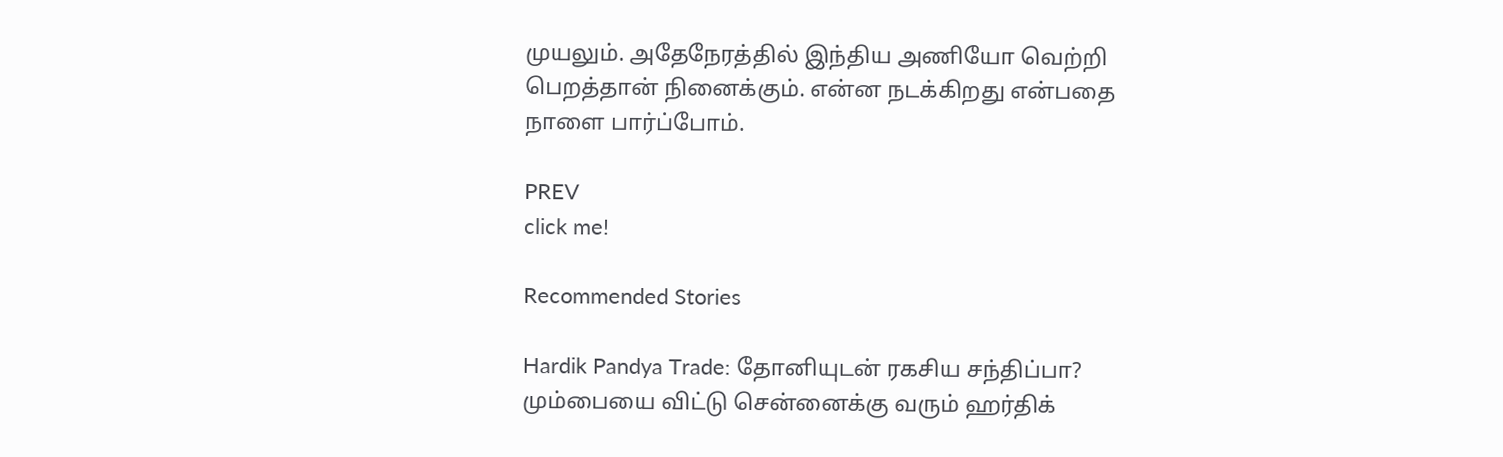முயலும். அதேநேரத்தில் இந்திய அணியோ வெற்றி பெறத்தான் நினைக்கும். என்ன நடக்கிறது என்பதை நாளை பார்ப்போம்.

PREV
click me!

Recommended Stories

Hardik Pandya Trade: தோனியுடன் ரகசிய சந்திப்பா? மும்பையை விட்டு சென்னைக்கு வரும் ஹர்திக்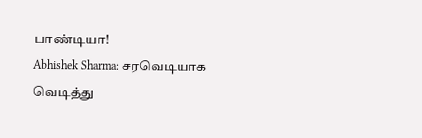பாண்டியா!
Abhishek Sharma: சரவெடியாக வெடித்து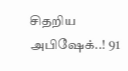சிதறிய அபிஷேக்..! 91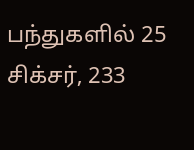பந்துகளில் 25 சிக்சர், 233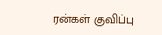ரன்கள் குவிப்பு